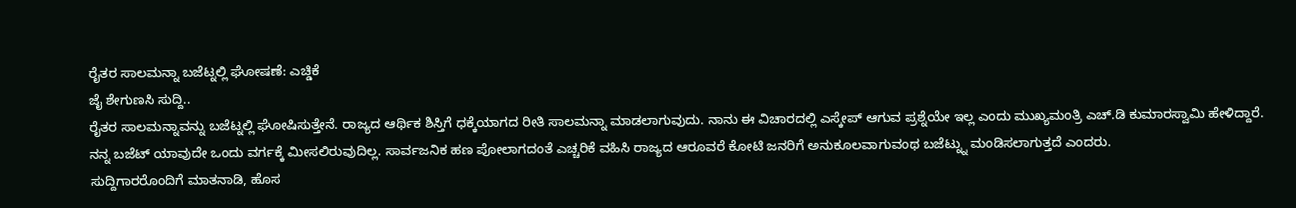ರೈತರ ಸಾಲಮನ್ನಾ ಬಜೆಟ್ನಲ್ಲಿ ಘೋಷಣೆ: ಎಚ್ಡಿಕೆ
ಜೈ ಶೇಗುಣಸಿ ಸುದ್ದಿ..
ರೈತರ ಸಾಲಮನ್ನಾವನ್ನು ಬಜೆಟ್ನಲ್ಲಿ ಘೋಷಿಸುತ್ತೇನೆ. ರಾಜ್ಯದ ಆರ್ಥಿಕ ಶಿಸ್ತಿಗೆ ಧಕ್ಕೆಯಾಗದ ರೀತಿ ಸಾಲಮನ್ನಾ ಮಾಡಲಾಗುವುದು. ನಾನು ಈ ವಿಚಾರದಲ್ಲಿ ಎಸ್ಕೇಪ್ ಆಗುವ ಪ್ರಶ್ನೆಯೇ ಇಲ್ಲ ಎಂದು ಮುಖ್ಯಮಂತ್ರಿ ಎಚ್.ಡಿ ಕುಮಾರಸ್ವಾಮಿ ಹೇಳಿದ್ದಾರೆ.
ನನ್ನ ಬಜೆಟ್ ಯಾವುದೇ ಒಂದು ವರ್ಗಕ್ಕೆ ಮೀಸಲಿರುವುದಿಲ್ಲ. ಸಾರ್ವಜನಿಕ ಹಣ ಪೋಲಾಗದಂತೆ ಎಚ್ಚರಿಕೆ ವಹಿಸಿ ರಾಜ್ಯದ ಆರೂವರೆ ಕೋಟಿ ಜನರಿಗೆ ಅನುಕೂಲವಾಗುವಂಥ ಬಜೆಟ್ನ್ನು ಮಂಡಿಸಲಾಗುತ್ತದೆ ಎಂದರು.
ಸುದ್ದಿಗಾರರೊಂದಿಗೆ ಮಾತನಾಡಿ, ಹೊಸ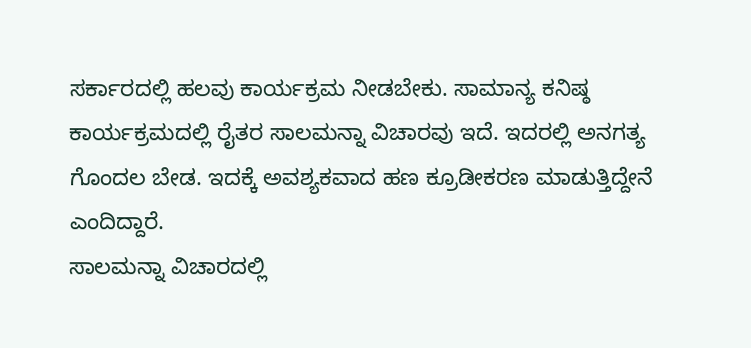ಸರ್ಕಾರದಲ್ಲಿ ಹಲವು ಕಾರ್ಯಕ್ರಮ ನೀಡಬೇಕು. ಸಾಮಾನ್ಯ ಕನಿಷ್ಠ ಕಾರ್ಯಕ್ರಮದಲ್ಲಿ ರೈತರ ಸಾಲಮನ್ನಾ ವಿಚಾರವು ಇದೆ. ಇದರಲ್ಲಿ ಅನಗತ್ಯ ಗೊಂದಲ ಬೇಡ. ಇದಕ್ಕೆ ಅವಶ್ಯಕವಾದ ಹಣ ಕ್ರೂಡೀಕರಣ ಮಾಡುತ್ತಿದ್ದೇನೆ ಎಂದಿದ್ದಾರೆ.
ಸಾಲಮನ್ನಾ ವಿಚಾರದಲ್ಲಿ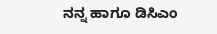ನನ್ನ ಹಾಗೂ ಡಿಸಿಎಂ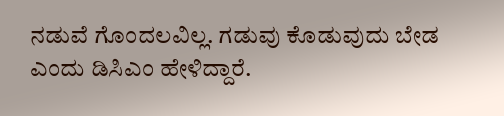ನಡುವೆ ಗೊಂದಲವಿಲ್ಲ. ಗಡುವು ಕೊಡುವುದು ಬೇಡ ಎಂದು ಡಿಸಿಎಂ ಹೇಳಿದ್ದಾರೆ.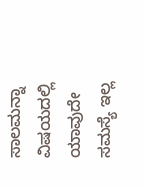ಸಾಲಮನ್ನಾ ವಿಷಯದಲ್ಲಿ ಯಾವುದೇ ಸಮಸ್ಯೆ ಇಲ್ಲ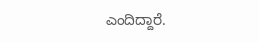ಎಂದಿದ್ದಾರೆ.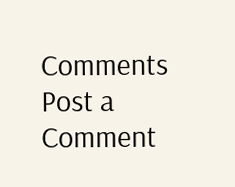Comments
Post a Comment